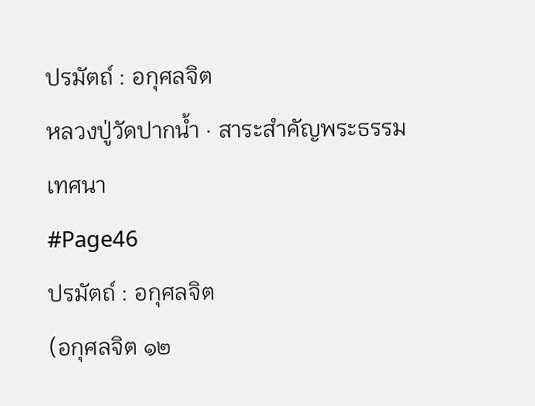ปรมัตถ์ : อกุศลจิต
หลวงปู่วัดปากน้ำ · สาระสำคัญพระธรรมเทศนา
#Page46
ปรมัตถ์ : อกุศลจิต
(อกุศลจิต ๑๒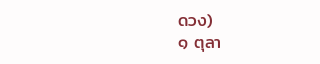ดวง)
๑ ตุลา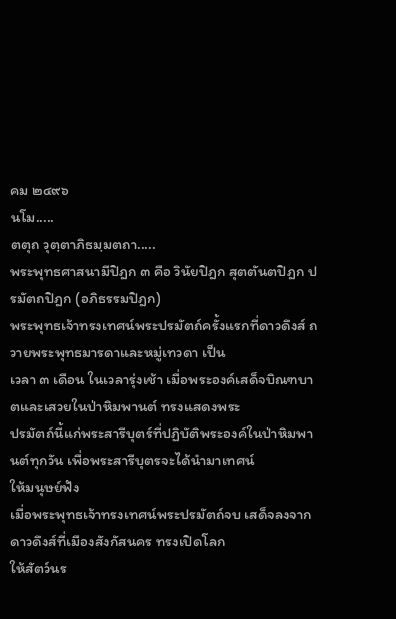คม ๒๔๙๖
นโม.....
ตตุถ วุตฺตาภิธมฺมตถา.....
พระพุทธศาสนามีปิฎก ๓ คือ วินัยปิฎก สุตตันตปิฎก ปรมัตถปิฎก (อภิธรรมปิฎก)
พระพุทธเจ้าทรงเทศน์พระปรมัตถ์ครั้งแรกที่ดาวดึงส์ ถวายพระพุทธมารดาและหมู่เทวดา เป็น
เวลา ๓ เดือน ในเวลารุ่งเช้า เมื่อพระองค์เสด็จบิณฑบาตและเสวยในป่าหิมพานต์ ทรงแสดงพระ
ปรมัตถ์นี้แก่พระสารีบุตร์ที่ปฏิบัติพระองค์ในป่าหิมพานต์ทุกวัน เพื่อพระสารีบุตรจะได้นำมาเทศน์
ให้มนุษย์ฟัง
เมื่อพระพุทธเจ้าทรงเทศน์พระปรมัตถ์จบ เสด็จลงจากดาวดึงส์ที่เมืองสังกัสนคร ทรงเปิดโลก
ให้สัตว์นร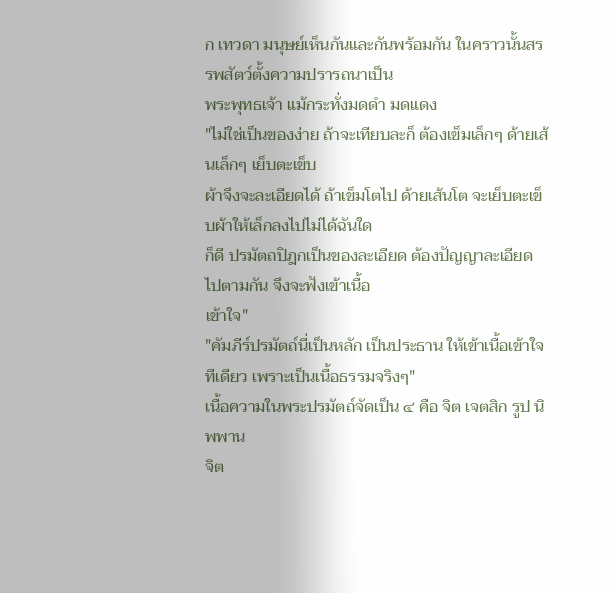ก เทวดา มนุษย์เห็นกันและกันพร้อมกัน ในคราวนั้นสรรพสัตว์ตั้งความปรารถนาเป็น
พระพุทธเจ้า แม้กระทั่งมดดำ มดแดง
"ไม่ใช่เป็นของง่าย ถ้าจะเทียบละก็ ต้องเข็มเล็กๆ ด้ายเส้นเล็กๆ เย็บตะเข็บ
ผ้าจึงจะละเอียดได้ ถ้าเข็มโตไป ด้ายเส้นโต จะเย็บตะเข็บผ้าให้เล็กลงไปไม่ได้ฉันใด
ก็ดี ปรมัตถปิฎกเป็นของละเอียด ต้องปัญญาละเอียดไปตามกัน จึงจะฟังเข้าเนื้อ
เข้าใจ"
"คัมภีร์ปรมัตถ์นี่เป็นหลัก เป็นประธาน ให้เข้าเนื้อเข้าใจทีเดียว เพราะเป็นเนื้อธรรมจริงๆ"
เนื้อความในพระปรมัตถ์จัดเป็น ๔ คือ จิต เจตสิก รูป นิพพาน
จิต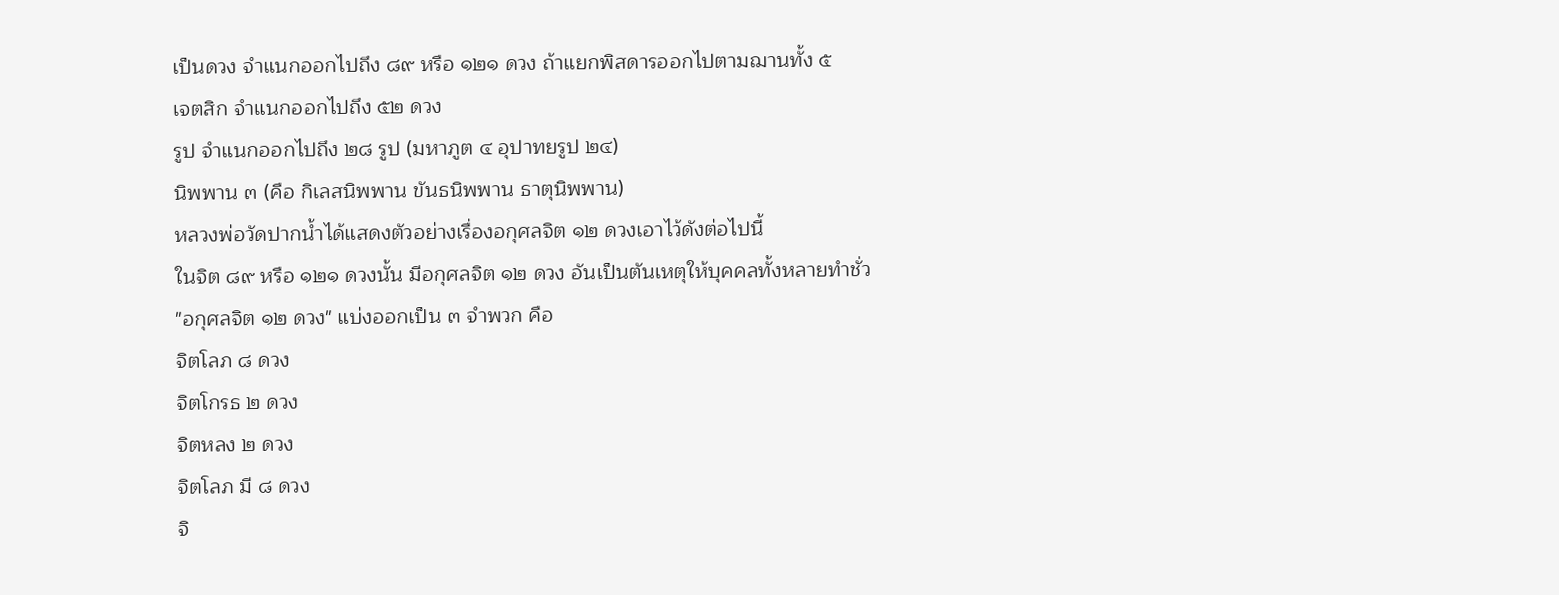เป็นดวง จำแนกออกไปถึง ๘๙ หรือ ๑๒๑ ดวง ถ้าแยกพิสดารออกไปตามฌานทั้ง ๕
เจตสิก จำแนกออกไปถึง ๕๒ ดวง
รูป จำแนกออกไปถึง ๒๘ รูป (มหาภูต ๔ อุปาทยรูป ๒๔)
นิพพาน ๓ (คือ กิเลสนิพพาน ขันธนิพพาน ธาตุนิพพาน)
หลวงพ่อวัดปากน้ำได้แสดงตัวอย่างเรื่องอกุศลจิต ๑๒ ดวงเอาไว้ดังต่อไปนี้
ในจิต ๘๙ หรือ ๑๒๑ ดวงนั้น มีอกุศลจิต ๑๒ ดวง อันเป็นตันเหตุให้บุคคลทั้งหลายทำชั่ว
"อกุศลจิต ๑๒ ดวง" แบ่งออกเป็น ๓ จำพวก คือ
จิตโลภ ๘ ดวง
จิตโกรธ ๒ ดวง
จิตหลง ๒ ดวง
จิตโลภ มี ๘ ดวง
จิ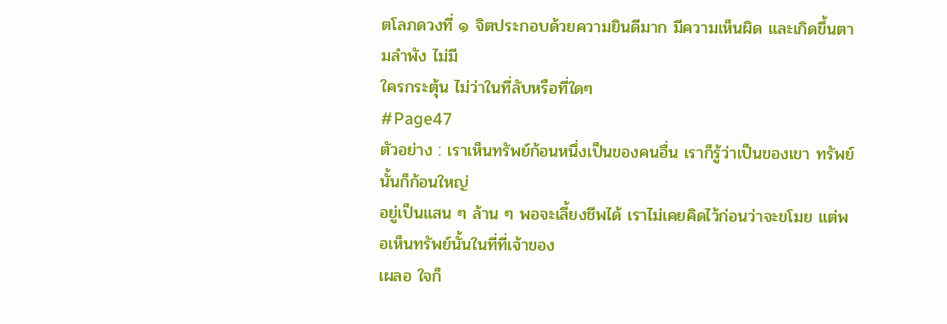ตโลภดวงที่ ๑ จิตประกอบด้วยความยินดีมาก มีความเห็นผิด และเกิดขึ้นตามลำพัง ไม่มี
ใครกระตุ้น ไม่ว่าในที่ลับหรือที่ใดๆ
#Page47
ตัวอย่าง : เราเห็นทรัพย์ก้อนหนึ่งเป็นของคนอื่น เราก็รู้ว่าเป็นของเขา ทรัพย์นั้นก็ก้อนใหญ่
อยู่เป็นแสน ๆ ล้าน ๆ พอจะเลี้ยงชีพได้ เราไม่เคยคิดไว้ก่อนว่าจะขโมย แต่พอเห็นทรัพย์นั้นในที่ที่เจ้าของ
เผลอ ใจก็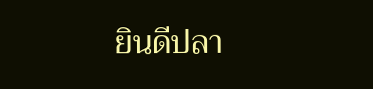ยินดีปลา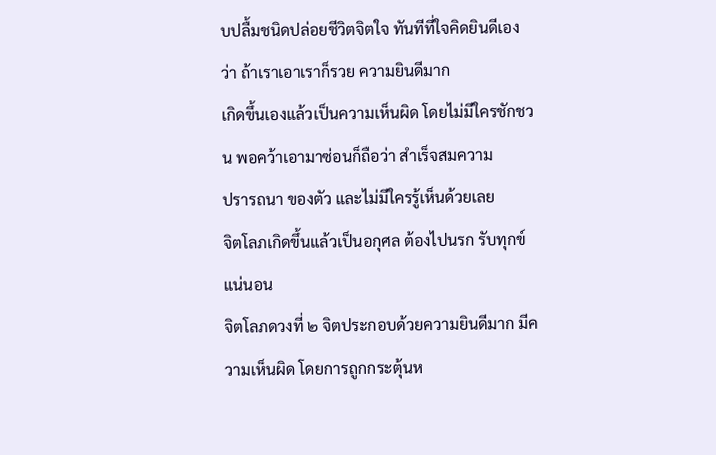บปลื้มชนิดปล่อยชีวิตจิตใจ ทันทีที่ใจคิดยินดีเองว่า ถ้าเราเอาเราก็รวย ความยินดีมาก
เกิดขึ้นเองแล้วเป็นความเห็นผิด โดยไม่มีใครชักชวน พอคว้าเอามาซ่อนก็ถือว่า สำเร็จสมความ
ปรารถนา ของตัว และไม่มีใครรู้เห็นด้วยเลย
จิตโลภเกิดขึ้นแล้วเป็นอกุศล ต้องไปนรก รับทุกข์แน่นอน
จิตโลภดวงที่ ๒ จิตประกอบด้วยความยินดีมาก มีความเห็นผิด โดยการถูกกระตุ้นห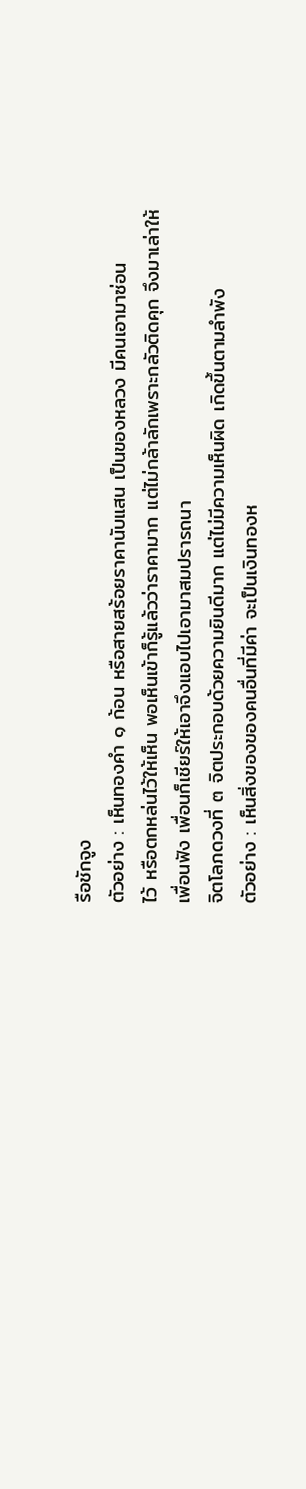รือชักจูง
ตัวอย่าง : เห็นทองคำ ๑ ก้อน หรือสายสร้อยราคานับแสน เป็นของหลวง มีคนเอามาซ่อน
ไว้ หรือตกหล่นไว้ให้เห็น พอเห็นเข้าก็รู้แล้วว่าราคามาก แต่ไม่กล้าลักเพราะกลัวติดคุก จึงมาเล่าให้
เพื่อนฟัง เพื่อนก็เชียร์ให้เอาจึงแอบไปเอามาสมปรารถนา
จิตโลภดวงที่ ๓ จิตประกอบด้วยความยินดีมาก แต่ไม่มีความเห็นผิด เกิดขึ้นตามลำพัง
ตัวอย่าง : เห็นสิ่งของของคนอื่นที่มีค่า จะเป็นเงินทองห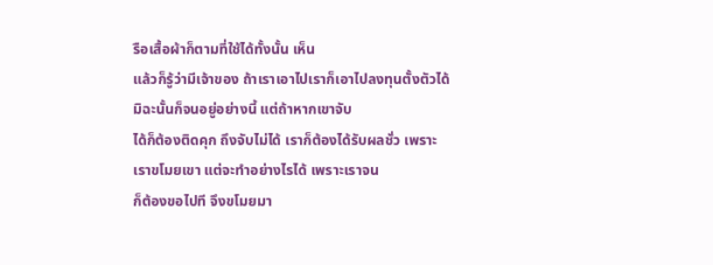รือเสื้อผ้าก็ตามที่ใช้ได้ทั้งนั้น เห็น
แล้วก็รู้ว่ามีเจ้าของ ถ้าเราเอาไปเราก็เอาไปลงทุนตั้งตัวได้ มิฉะนั้นก็จนอยู่อย่างนี้ แต่ถ้าหากเขาจับ
ได้ก็ต้องติดคุก ถึงจับไม่ได้ เราก็ต้องได้รับผลชั่ว เพราะเราขโมยเขา แต่จะทำอย่างไรได้ เพราะเราจน
ก็ต้องขอไปที จึงขโมยมา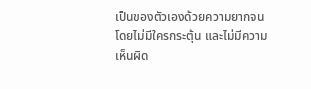เป็นของตัวเองด้วยความยากจน โดยไม่มีใครกระตุ้น และไม่มีความเห็นผิด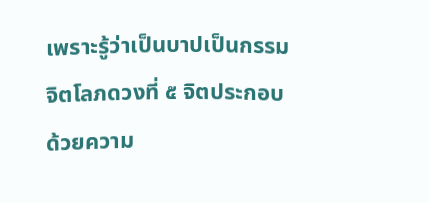เพราะรู้ว่าเป็นบาปเป็นกรรม
จิตโลภดวงที่ ๕ จิตประกอบด้วยความ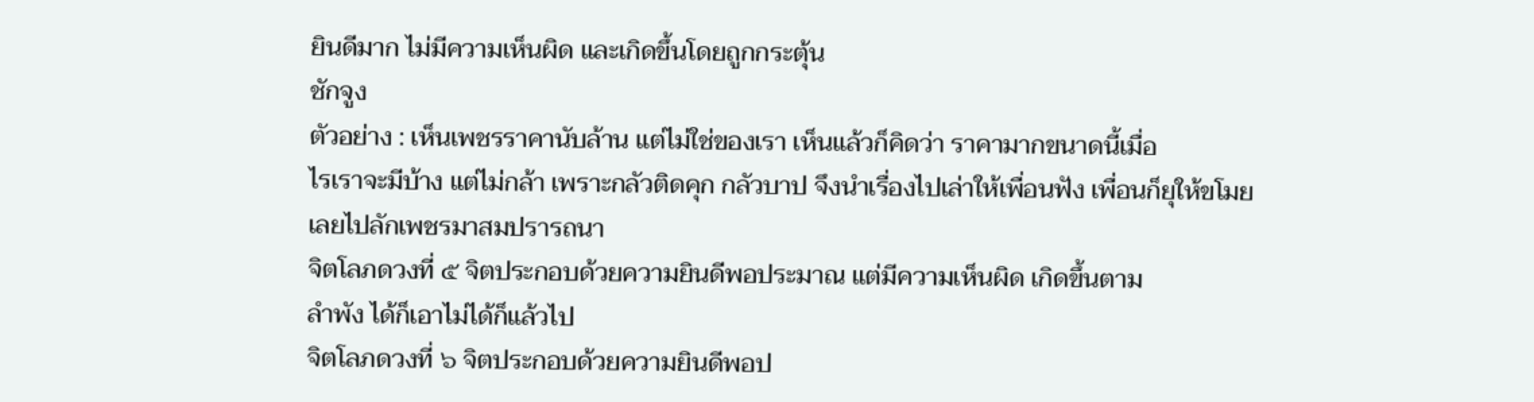ยินดีมาก ไม่มีความเห็นผิด และเกิดขึ้นโดยถูกกระตุ้น
ชักจูง
ตัวอย่าง : เห็นเพชรราคานับล้าน แต่ไม่ใช่ของเรา เห็นแล้วก็คิดว่า ราคามากขนาดนี้เมื่อ
ไรเราจะมีบ้าง แต่ไม่กล้า เพราะกลัวติดคุก กลัวบาป จึงนำเรื่องไปเล่าให้เพื่อนฟัง เพื่อนก็ยุให้ขโมย
เลยไปลักเพชรมาสมปรารถนา
จิตโลภดวงที่ ๕ จิตประกอบด้วยความยินดีพอประมาณ แต่มีความเห็นผิด เกิดขึ้นตาม
ลำพัง ได้ก็เอาไม่ได้ก็แล้วไป
จิตโลภดวงที่ ๖ จิตประกอบด้วยความยินดีพอป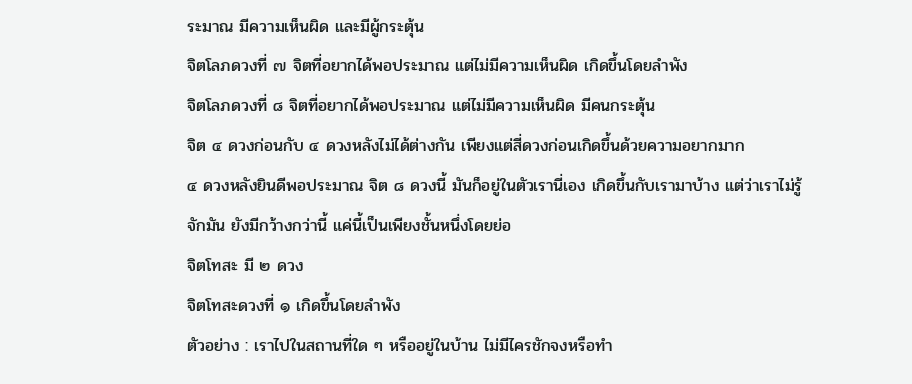ระมาณ มีความเห็นผิด และมีผู้กระตุ้น
จิตโลภดวงที่ ๗ จิตที่อยากได้พอประมาณ แต่ไม่มีความเห็นผิด เกิดขึ้นโดยลำพัง
จิตโลภดวงที่ ๘ จิตที่อยากได้พอประมาณ แต่ไม่มีความเห็นผิด มีคนกระตุ้น
จิต ๔ ดวงก่อนกับ ๔ ดวงหลังไม่ได้ต่างกัน เพียงแต่สี่ดวงก่อนเกิดขึ้นด้วยความอยากมาก
๔ ดวงหลังยินดีพอประมาณ จิต ๘ ดวงนี้ มันก็อยู่ในตัวเรานี่เอง เกิดขึ้นกับเรามาบ้าง แต่ว่าเราไม่รู้
จักมัน ยังมีกว้างกว่านี้ แค่นี้เป็นเพียงชั้นหนึ่งโดยย่อ
จิตโทสะ มี ๒ ดวง
จิตโทสะดวงที่ ๑ เกิดขึ้นโดยลำพัง
ตัวอย่าง : เราไปในสถานที่ใด ๆ หรืออยู่ในบ้าน ไม่มีไครชักจงหรือทำ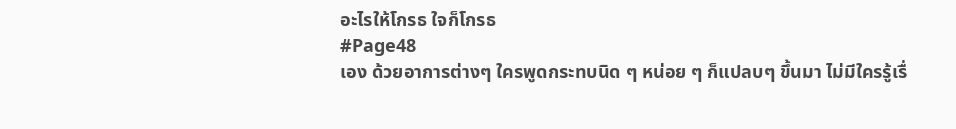อะไรให้โกรธ ใจก็โกรธ
#Page48
เอง ด้วยอาการต่างๆ ใครพูดกระทบนิด ๆ หน่อย ๆ ก็แปลบๆ ขึ้นมา ไม่มีใครรู้เรื่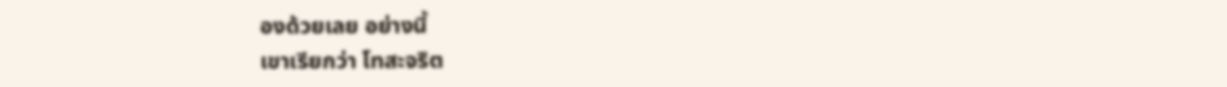องด้วยเลย อย่างนี้
เขาเรียกว่า โทสะจริต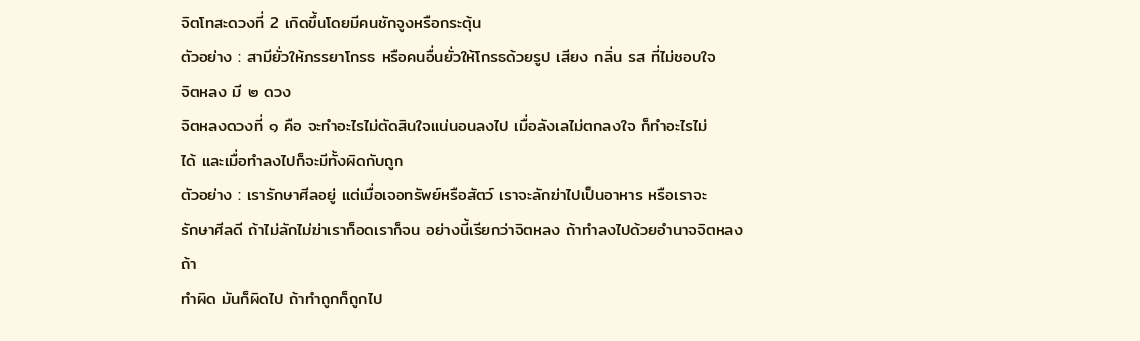จิตโทสะดวงที่ 2 เกิดขึ้นโดยมีคนชักจูงหรือกระตุ้น
ตัวอย่าง : สามียั่วให้ภรรยาโกรธ หรือคนอื่นยั่วให้โกรธด้วยรูป เสียง กลิ่น รส ที่ไม่ชอบใจ
จิตหลง มี ๒ ดวง
จิตหลงดวงที่ ๑ คือ จะทำอะไรไม่ตัดสินใจแน่นอนลงไป เมื่อลังเลไม่ตกลงใจ ก็ทำอะไรไม่
ได้ และเมื่อทำลงไปก็จะมีทั้งผิดกับถูก
ตัวอย่าง : เรารักษาศีลอยู่ แต่เมื่อเจอทรัพย์หรือสัตว์ เราจะลักฆ่าไปเป็นอาหาร หรือเราจะ
รักษาศีลดี ถ้าไม่ลักไม่ฆ่าเราก็อดเราก็จน อย่างนี้เรียกว่าจิตหลง ถ้าทำลงไปด้วยอำนาจจิตหลง ถ้า
ทำผิด มันก็ผิดไป ถ้าทำถูกก็ถูกไป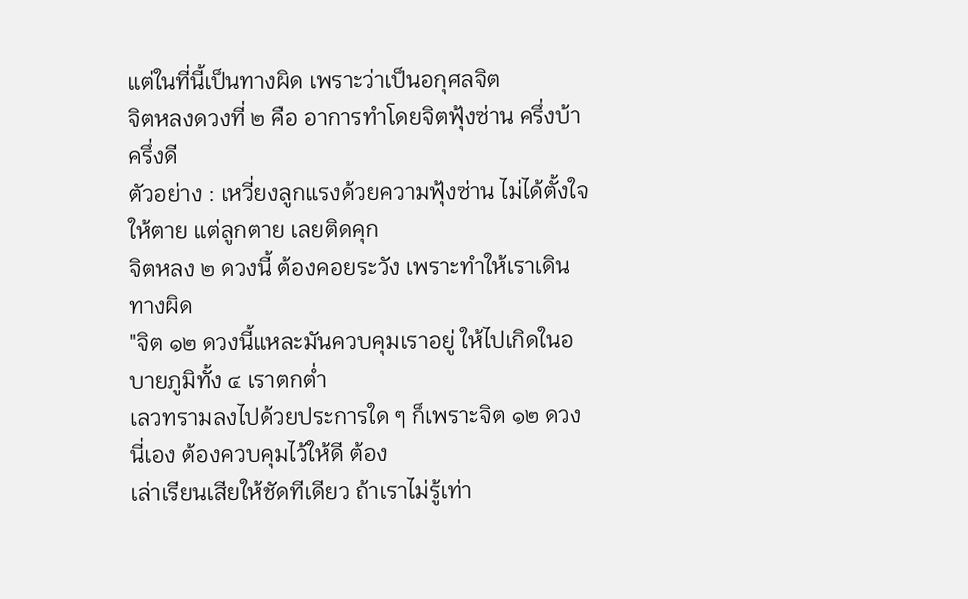แต่ในที่นี้เป็นทางผิด เพราะว่าเป็นอกุศลจิต
จิตหลงดวงที่ ๒ คือ อาการทำโดยจิตฟุ้งซ่าน ครึ่งบ้าครึ่งดี
ตัวอย่าง : เหวี่ยงลูกแรงด้วยความฟุ้งซ่าน ไม่ได้ตั้งใจให้ตาย แต่ลูกตาย เลยติดคุก
จิตหลง ๒ ดวงนี้ ต้องคอยระวัง เพราะทำให้เราเดินทางผิด
"จิต ๑๒ ดวงนี้แหละมันควบคุมเราอยู่ ให้ไปเกิดในอบายภูมิทั้ง ๔ เราตกต่ำ
เลวทรามลงไปด้วยประการใด ๆ ก็เพราะจิต ๑๒ ดวงนี่เอง ต้องควบคุมไว้ให้ดี ต้อง
เล่าเรียนเสียให้ชัดทีเดียว ถ้าเราไม่รู้เท่า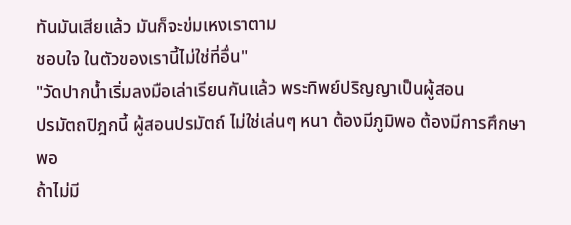ทันมันเสียแล้ว มันก็จะข่มเหงเราตาม
ชอบใจ ในตัวของเรานี้ไม่ใช่ที่อื่น"
"วัดปากน้ำเริ่มลงมือเล่าเรียนกันแล้ว พระทิพย์ปริญญาเป็นผู้สอน
ปรมัตถปิฎกนี้ ผู้สอนปรมัตถ์ ไม่ใช่เล่นๆ หนา ต้องมีภูมิพอ ต้องมีการศึกษาพอ
ถ้าไม่มี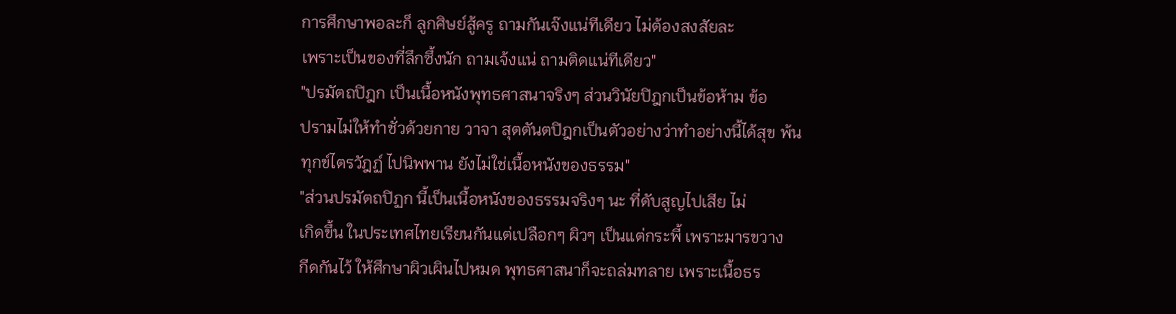การศึกษาพอละก็ ลูกศิษย์สู้ครู ถามกันเจ๊งแน่ทีเดียว ไม่ต้องสงสัยละ
เพราะเป็นของที่ลึกซึ้งนัก ถามเจ้งแน่ ถามติดแน่ทีเดียว"
"ปรมัตถปิฎก เป็นเนื้อหนังพุทธศาสนาจริงๆ ส่วนวินัยปิฎกเป็นข้อห้าม ข้อ
ปรามไม่ให้ทำชั่วด้วยกาย วาจา สุตตันตปิฎกเป็นตัวอย่างว่าทำอย่างนี้ได้สุข พ้น
ทุกข์ไตรวัฎฏ์ ไปนิพพาน ยังไม่ใช่เนื้อหนังของธรรม"
"ส่วนปรมัตถปิฏก นี้เป็นเนื้อหนังของธรรมจริงๆ นะ ที่ดับสูญไปเสีย ไม่
เกิดขึ้น ในประเทศไทยเรียนกันแต่เปลือกๆ ผิวๆ เป็นแต่กระพี้ เพราะมารขวาง
กีดกันไว้ ให้ศึกษาผิวเผินไปหมด พุทธศาสนาก็จะถล่มทลาย เพราะเนื้อธร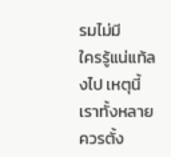รมไม่มี
ใครรู้แน่แท้ลงไป เหตุนี้เราทั้งหลายควรตั้ง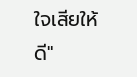ใจเสียให้ดี"